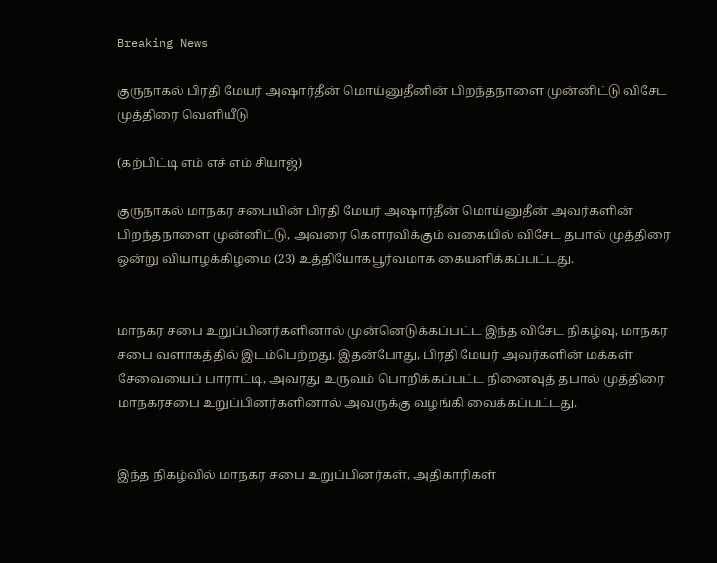Breaking News

குருநாகல் பிரதி மேயர் அஷார்தீன் மொய்னுதீனின் பிறந்தநாளை முன்னிட்டு விசேட முத்திரை வெளியீடு

(கற்பிட்டி எம் எச் எம் சியாஜ்)

குருநாகல் மாநகர சபையின் பிரதி மேயர் அஷார்தீன் மொய்னுதீன் அவர்களின் பிறந்தநாளை முன்னிட்டு, அவரை கௌரவிக்கும் வகையில் விசேட தபால் முத்திரை ஒன்று வியாழக்கிழமை (23) உத்தியோகபூர்வமாக கையளிக்கப்பட்டது.


மாநகர சபை உறுப்பினர்களினால் முன்னெடுக்கப்பட்ட இந்த விசேட நிகழ்வு, மாநகர சபை வளாகத்தில் இடம்பெற்றது. இதன்போது, பிரதி மேயர் அவர்களின் மக்கள் சேவையைப் பாராட்டி, அவரது உருவம் பொறிக்கப்பட்ட நினைவுத் தபால் முத்திரை மாநகரசபை உறுப்பினர்களினால் அவருக்கு வழங்கி வைக்கப்பட்டது.


இந்த நிகழ்வில் மாநகர சபை உறுப்பினர்கள், அதிகாரிகள்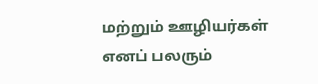மற்றும் ஊழியர்கள் எனப் பலரும்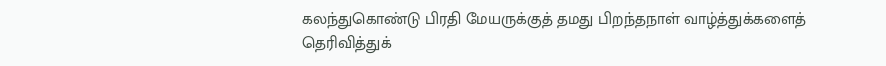கலந்துகொண்டு பிரதி மேயருக்குத் தமது பிறந்தநாள் வாழ்த்துக்களைத் தெரிவித்துக்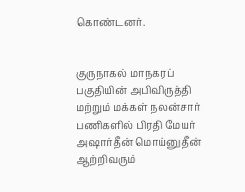கொண்டனர்.


குருநாகல் மாநகரப் பகுதியின் அபிவிருத்தி மற்றும் மக்கள் நலன்சார் பணிகளில் பிரதி மேயர் அஷார்தீன் மொய்னுதீன் ஆற்றிவரும்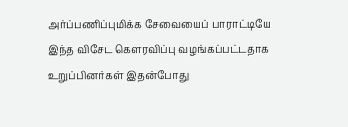அர்ப்பணிப்புமிக்க சேவையைப் பாராட்டியே இந்த விசேட கௌரவிப்பு வழங்கப்பட்டதாக உறுப்பினர்கள் இதன்போது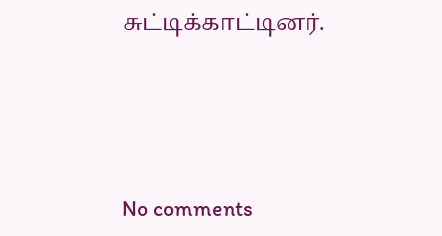சுட்டிக்காட்டினர்.




No comments